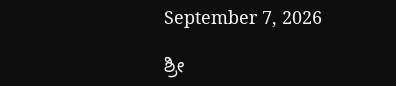September 7, 2026

ಶ್ರೀ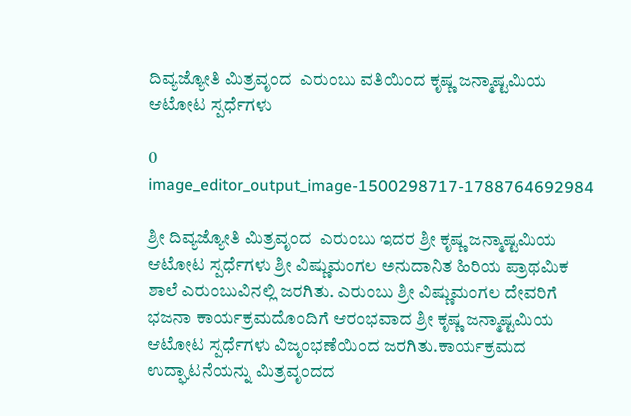ದಿವ್ಯಜ್ಯೋತಿ ಮಿತ್ರವೃಂದ  ಎರುಂಬು ವತಿಯಿಂದ ಕೃಷ್ಣ ಜನ್ಮಾಷ್ಟಮಿಯ ಆಟೋಟ ಸ್ಪರ್ಧೆಗಳು

0
image_editor_output_image-1500298717-1788764692984

ಶ್ರೀ ದಿವ್ಯಜ್ಯೋತಿ ಮಿತ್ರವೃಂದ  ಎರುಂಬು ಇದರ ಶ್ರೀ ಕೃಷ್ಣ ಜನ್ಮಾಷ್ಟಮಿಯ ಆಟೋಟ ಸ್ಪರ್ಧೆಗಳು ಶ್ರೀ ವಿಷ್ಣುಮಂಗಲ ಅನುದಾನಿತ ಹಿರಿಯ ಪ್ರಾಥಮಿಕ ಶಾಲೆ ಎರುಂಬುವಿನಲ್ಲಿ ಜರಗಿತು. ಎರುಂಬು ಶ್ರೀ ವಿಷ್ಣುಮಂಗಲ ದೇವರಿಗೆ ಭಜನಾ ಕಾರ್ಯಕ್ರಮದೊಂದಿಗೆ ಆರಂಭವಾದ ಶ್ರೀ ಕೃಷ್ಣ ಜನ್ಮಾಷ್ಟಮಿಯ ಆಟೋಟ ಸ್ಪರ್ಧೆಗಳು ವಿಜೃಂಭಣೆಯಿಂದ ಜರಗಿತು.ಕಾರ್ಯಕ್ರಮದ ಉದ್ಘಾಟನೆಯನ್ನು ಮಿತ್ರವೃಂದದ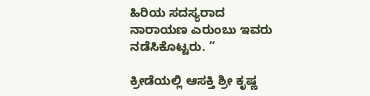ಹಿರಿಯ ಸದಸ್ಯರಾದ ನಾರಾಯಣ ಎರುಂಬು ಇವರು ನಡೆಸಿಕೊಟ್ಟರು. “

ಕ್ರೀಡೆಯಲ್ಲಿ ಆಸಕ್ತಿ ಶ್ರೀ ಕೃಷ್ಣ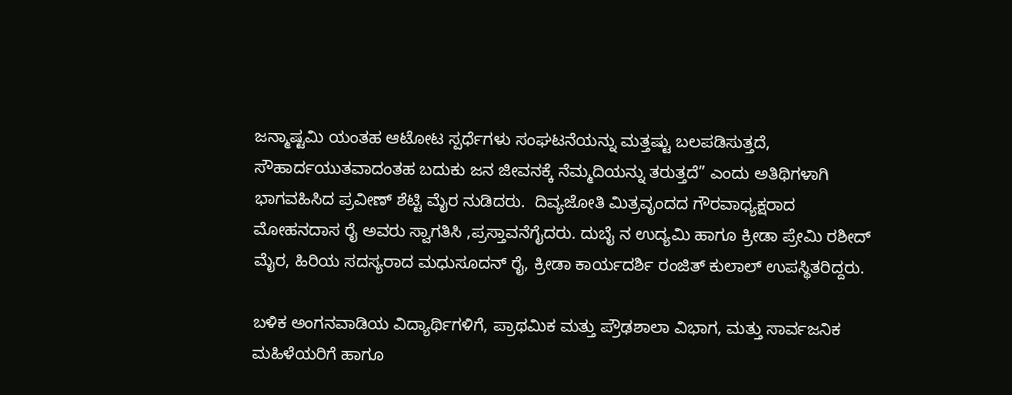ಜನ್ಮಾಷ್ಟಮಿ ಯಂತಹ ಆಟೋಟ ಸ್ಪರ್ಧೆಗಳು ಸಂಘಟನೆಯನ್ನು ಮತ್ತಷ್ಟು ಬಲಪಡಿಸುತ್ತದೆ, ಸೌಹಾರ್ದಯುತವಾದಂತಹ ಬದುಕು ಜನ ಜೀವನಕ್ಕೆ ನೆಮ್ಮದಿಯನ್ನು ತರುತ್ತದೆ” ಎಂದು ಅತಿಥಿಗಳಾಗಿ  ಭಾಗವಹಿಸಿದ ಪ್ರವೀಣ್ ಶೆಟ್ಟಿ ಮೈರ ನುಡಿದರು.  ದಿವ್ಯಜೋತಿ ಮಿತ್ರವೃಂದದ ಗೌರವಾಧ್ಯಕ್ಷರಾದ ಮೋಹನದಾಸ ರೈ ಅವರು ಸ್ವಾಗತಿಸಿ ,ಪ್ರಸ್ತಾವನೆಗೈದರು. ದುಬೈ ನ ಉದ್ಯಮಿ ಹಾಗೂ ಕ್ರೀಡಾ ಪ್ರೇಮಿ ರಶೀದ್ ಮೈರ, ಹಿರಿಯ ಸದಸ್ಯರಾದ ಮಧುಸೂದನ್ ರೈ, ಕ್ರೀಡಾ ಕಾರ್ಯದರ್ಶಿ ರಂಜಿತ್ ಕುಲಾಲ್ ಉಪಸ್ಥಿತರಿದ್ದರು.

ಬಳಿಕ ಅಂಗನವಾಡಿಯ ವಿದ್ಯಾರ್ಥಿಗಳಿಗೆ, ಪ್ರಾಥಮಿಕ ಮತ್ತು ಪ್ರೌಢಶಾಲಾ ವಿಭಾಗ, ಮತ್ತು ಸಾರ್ವಜನಿಕ ಮಹಿಳೆಯರಿಗೆ ಹಾಗೂ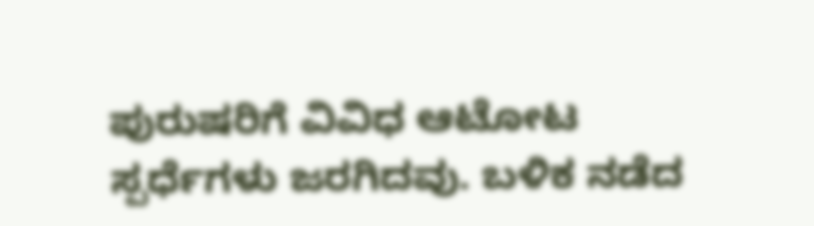ಪುರುಷರಿಗೆ ವಿವಿಧ ಆಟೋಟ ಸ್ಪರ್ಧೆಗಳು ಜರಗಿದವು. ಬಳಿಕ ನಡೆದ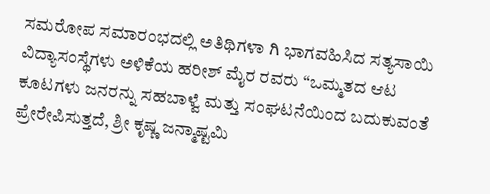ಸಮರೋಪ ಸಮಾರಂಭದಲ್ಲಿ ಅತಿಥಿಗಳಾ ಗಿ ಭಾಗವಹಿಸಿದ ಸತ್ಯಸಾಯಿ ವಿದ್ಯಾಸಂಸ್ಥೆಗಳು ಅಳಿಕೆಯ ಹರೀಶ್ ಮೈರ ರವರು “ಒಮ್ಮತದ ಆಟ ಕೂಟಗಳು ಜನರನ್ನು ಸಹಬಾಳ್ವೆ ಮತ್ತು ಸಂಘಟನೆಯಿಂದ ಬದುಕುವಂತೆ ಪ್ರೇರೇಪಿಸುತ್ತದೆ, ಶ್ರೀ ಕೃಷ್ಣ ಜನ್ಮಾಷ್ಟಮಿ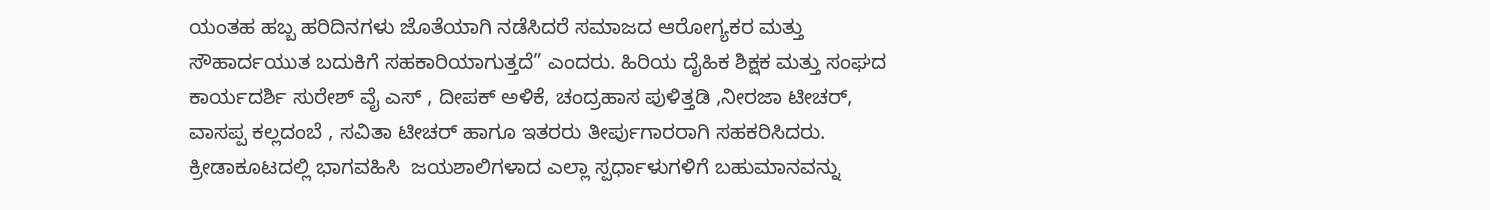ಯಂತಹ ಹಬ್ಬ ಹರಿದಿನಗಳು ಜೊತೆಯಾಗಿ ನಡೆಸಿದರೆ ಸಮಾಜದ ಆರೋಗ್ಯಕರ ಮತ್ತು ಸೌಹಾರ್ದಯುತ ಬದುಕಿಗೆ ಸಹಕಾರಿಯಾಗುತ್ತದೆ” ಎಂದರು. ಹಿರಿಯ ದೈಹಿಕ ಶಿಕ್ಷಕ ಮತ್ತು ಸಂಘದ ಕಾರ್ಯದರ್ಶಿ ಸುರೇಶ್ ವೈ ಎಸ್ , ದೀಪಕ್ ಅಳಿಕೆ, ಚಂದ್ರಹಾಸ ಪುಳಿತ್ತಡಿ ,ನೀರಜಾ ಟೀಚರ್, ವಾಸಪ್ಪ ಕಲ್ಲದಂಬೆ , ಸವಿತಾ ಟೀಚರ್ ಹಾಗೂ ಇತರರು ತೀರ್ಪುಗಾರರಾಗಿ ಸಹಕರಿಸಿದರು.  ಕ್ರೀಡಾಕೂಟದಲ್ಲಿ ಭಾಗವಹಿಸಿ  ಜಯಶಾಲಿಗಳಾದ ಎಲ್ಲಾ ಸ್ಪರ್ಧಾಳುಗಳಿಗೆ ಬಹುಮಾನವನ್ನು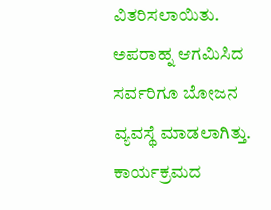ವಿತರಿಸಲಾಯಿತು. ಅಪರಾಹ್ನ ಆಗಮಿಸಿದ ಸರ್ವರಿಗೂ ಬೋಜನ ವ್ಯವಸ್ಥೆ ಮಾಡಲಾಗಿತ್ತು. ಕಾರ್ಯಕ್ರಮದ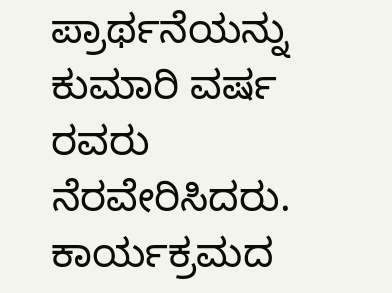ಪ್ರಾರ್ಥನೆಯನ್ನು ಕುಮಾರಿ ವರ್ಷ ರವರು ನೆರವೇರಿಸಿದರು. ಕಾರ್ಯಕ್ರಮದ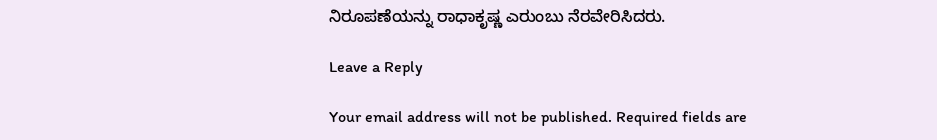ನಿರೂಪಣೆಯನ್ನು ರಾಧಾಕೃಷ್ಣ ಎರುಂಬು ನೆರವೇರಿಸಿದರು.

Leave a Reply

Your email address will not be published. Required fields are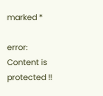marked *

error: Content is protected !!